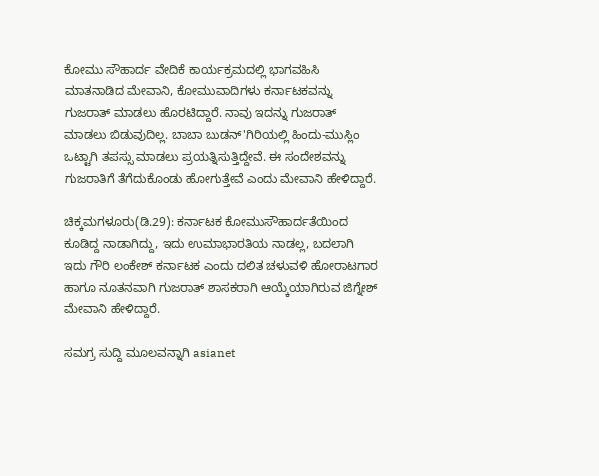ಕೋಮು ಸೌಹಾರ್ದ ವೇದಿಕೆ ಕಾರ್ಯಕ್ರಮದಲ್ಲಿ ಭಾಗವಹಿಸಿ ಮಾತನಾಡಿದ ಮೇವಾನಿ, ಕೋಮುವಾದಿಗಳು ಕರ್ನಾಟಕವನ್ನು ಗುಜರಾತ್ ಮಾಡಲು ಹೊರಟಿದ್ದಾರೆ. ನಾವು ಇದನ್ನು ಗುಜರಾತ್ ಮಾಡಲು ಬಿಡುವುದಿಲ್ಲ. ಬಾಬಾ ಬುಡನ್'ಗಿರಿಯಲ್ಲಿ ಹಿಂದು-ಮುಸ್ಲಿಂ ಒಟ್ಟಾಗಿ ತಪಸ್ಸು ಮಾಡಲು ಪ್ರಯತ್ನಿಸುತ್ತಿದ್ದೇವೆ. ಈ ಸಂದೇಶವನ್ನು ಗುಜರಾತಿಗೆ ತೆಗೆದುಕೊಂಡು ಹೋಗುತ್ತೇವೆ ಎಂದು ಮೇವಾನಿ ಹೇಳಿದ್ದಾರೆ.

ಚಿಕ್ಕಮಗಳೂರು(ಡಿ.29): ಕರ್ನಾಟಕ ಕೋಮುಸೌಹಾರ್ದತೆಯಿಂದ ಕೂಡಿದ್ದ ನಾಡಾಗಿದ್ದು, ಇದು ಉಮಾಭಾರತಿಯ ನಾಡಲ್ಲ, ಬದಲಾಗಿ ಇದು ಗೌರಿ ಲಂಕೇಶ್ ಕರ್ನಾಟಕ ಎಂದು ದಲಿತ ಚಳುವಳಿ ಹೋರಾಟಗಾರ ಹಾಗೂ ನೂತನವಾಗಿ ಗುಜರಾತ್ ಶಾಸಕರಾಗಿ ಆಯ್ಕೆಯಾಗಿರುವ ಜಿಗ್ನೇಶ್ ಮೇವಾನಿ ಹೇಳಿದ್ದಾರೆ.

ಸಮಗ್ರ ಸುದ್ದಿ ಮೂಲವನ್ನಾಗಿ asianet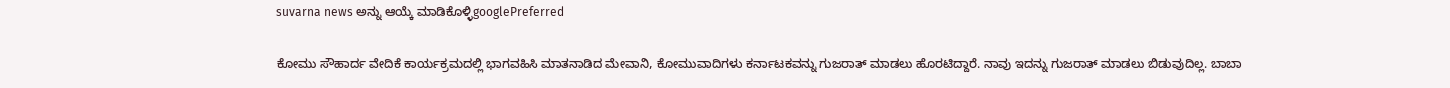suvarna news ಅನ್ನು ಆಯ್ಕೆ ಮಾಡಿಕೊಳ್ಳಿgooglePreferred

ಕೋಮು ಸೌಹಾರ್ದ ವೇದಿಕೆ ಕಾರ್ಯಕ್ರಮದಲ್ಲಿ ಭಾಗವಹಿಸಿ ಮಾತನಾಡಿದ ಮೇವಾನಿ, ಕೋಮುವಾದಿಗಳು ಕರ್ನಾಟಕವನ್ನು ಗುಜರಾತ್ ಮಾಡಲು ಹೊರಟಿದ್ದಾರೆ. ನಾವು ಇದನ್ನು ಗುಜರಾತ್ ಮಾಡಲು ಬಿಡುವುದಿಲ್ಲ. ಬಾಬಾ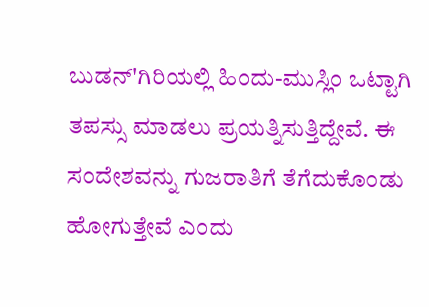ಬುಡನ್'ಗಿರಿಯಲ್ಲಿ ಹಿಂದು-ಮುಸ್ಲಿಂ ಒಟ್ಟಾಗಿ ತಪಸ್ಸು ಮಾಡಲು ಪ್ರಯತ್ನಿಸುತ್ತಿದ್ದೇವೆ. ಈ ಸಂದೇಶವನ್ನು ಗುಜರಾತಿಗೆ ತೆಗೆದುಕೊಂಡು ಹೋಗುತ್ತೇವೆ ಎಂದು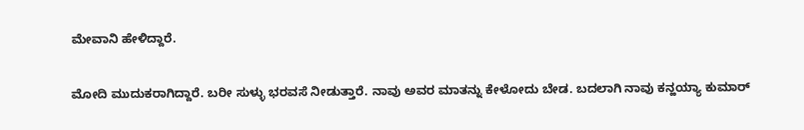ಮೇವಾನಿ ಹೇಳಿದ್ದಾರೆ.

ಮೋದಿ ಮುದುಕರಾಗಿದ್ದಾರೆ. ಬರೀ ಸುಳ್ಳು ಭರವಸೆ ನೀಡುತ್ತಾರೆ. ನಾವು ಅವರ ಮಾತನ್ನು ಕೇಳೋದು ಬೇಡ. ಬದಲಾಗಿ ನಾವು ಕನ್ಹಯ್ಯಾ ಕುಮಾರ್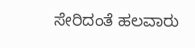ಸೇರಿದಂತೆ ಹಲವಾರು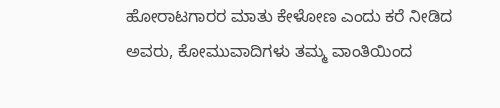ಹೋರಾಟಗಾರರ ಮಾತು ಕೇಳೋಣ ಎಂದು ಕರೆ ನೀಡಿದ ಅವರು, ಕೋಮುವಾದಿಗಳು ತಮ್ಮ ವಾಂತಿಯಿಂದ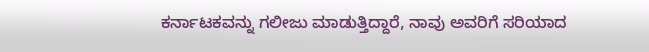ಕರ್ನಾಟಕವನ್ನು ಗಲೀಜು ಮಾಡುತ್ತಿದ್ದಾರೆ, ನಾವು ಅವರಿಗೆ ಸರಿಯಾದ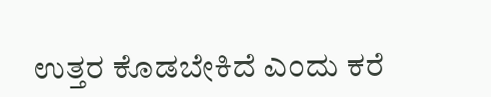ಉತ್ತರ ಕೊಡಬೇಕಿದೆ ಎಂದು ಕರೆ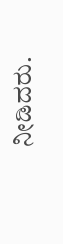ನೀಡಿದರು.